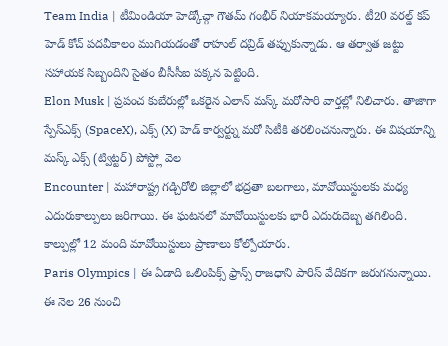Team India | టీమిండియా హెడ్కోచ్గా గౌతమ్ గంభీర్ నియాకమయ్యారు. టీ20 వరల్డ్ కప్ హెడ్ కోచ్ పదవీకాలం ముగియడంతో రాహుల్ దవ్రిడ్ తప్పుకున్నాడు. ఆ తర్వాత జట్టు సహాయక సిబ్బందిని సైతం బీసీసీఐ పక్కన పెట్టింది.
Elon Musk | ప్రపంచ కుబేరుల్లో ఒకరైన ఎలాన్ మస్క్ మరోసారి వార్తల్లో నిలిచారు. తాజాగా స్పేస్ఎక్స్ (SpaceX), ఎక్స్ (X) హెడ్ కార్వర్ట్ను మరో సిటీకి తరలించనున్నారు. ఈ విషయాన్ని మస్క్ ఎక్స్ (ట్విట్టర్) పోస్ట్లో వెల
Encounter | మహారాష్ట్ర గడ్చిరోలి జిల్లాలో భద్రతా బలగాలు, మావోయిస్టులకు మధ్య ఎదురుకాల్పులు జరిగాయి. ఈ ఘటనలో మావోయిస్టులకు భారీ ఎదురుదెబ్బ తగిలింది. కాల్పుల్లో 12 మంది మావోయిస్టులు ప్రాణాలు కోల్పోయారు.
Paris Olympics | ఈ ఏడాది ఒలింపిక్స్ ఫ్రాన్స్ రాజధాని పారిస్ వేదికగా జరుగనున్నాయి. ఈ నెల 26 నుంచి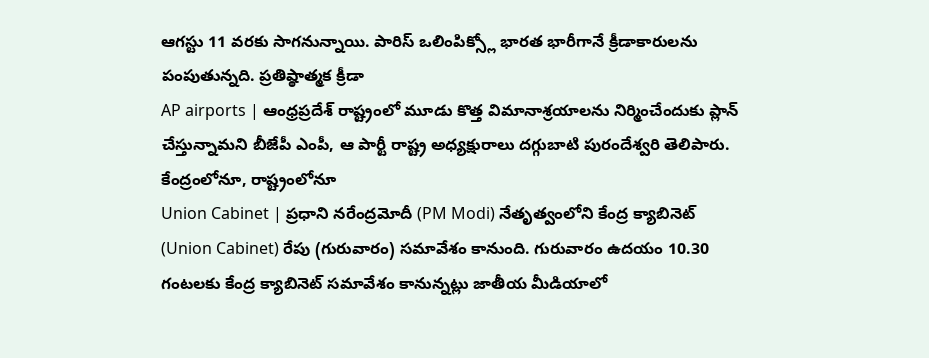ఆగస్టు 11 వరకు సాగనున్నాయి. పారిస్ ఒలింపిక్స్లో భారత భారీగానే క్రీడాకారులను పంపుతున్నది. ప్రతిష్ఠాత్మక క్రీడా
AP airports | ఆంధ్రప్రదేశ్ రాష్ట్రంలో మూడు కొత్త విమానాశ్రయాలను నిర్మించేందుకు ప్లాన్ చేస్తున్నామని బీజేపీ ఎంపీ, ఆ పార్టీ రాష్ట్ర అధ్యక్షురాలు దగ్గుబాటి పురందేశ్వరి తెలిపారు. కేంద్రంలోనూ, రాష్ట్రంలోనూ
Union Cabinet | ప్రధాని నరేంద్రమోదీ (PM Modi) నేతృత్వంలోని కేంద్ర క్యాబినెట్ (Union Cabinet) రేపు (గురువారం) సమావేశం కానుంది. గురువారం ఉదయం 10.30 గంటలకు కేంద్ర క్యాబినెట్ సమావేశం కానున్నట్లు జాతీయ మీడియాలో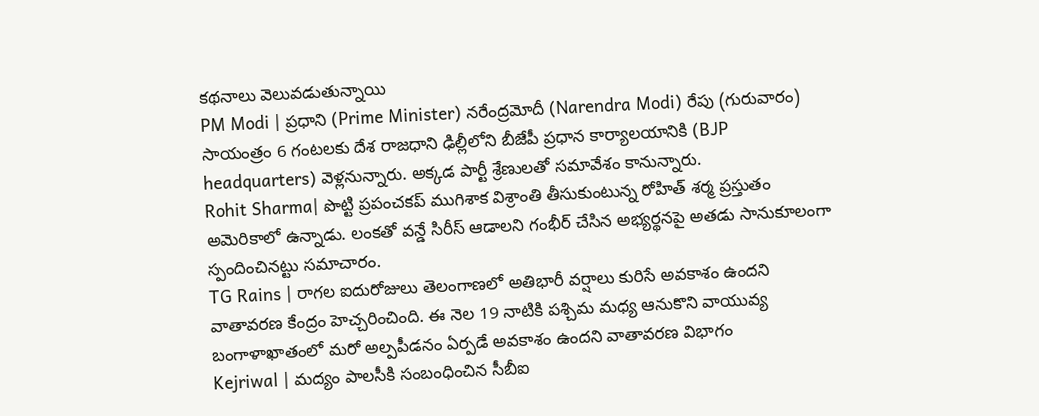కథనాలు వెలువడుతున్నాయి
PM Modi | ప్రధాని (Prime Minister) నరేంద్రమోదీ (Narendra Modi) రేపు (గురువారం) సాయంత్రం 6 గంటలకు దేశ రాజధాని ఢిల్లీలోని బీజేపీ ప్రధాన కార్యాలయానికి (BJP headquarters) వెళ్లనున్నారు. అక్కడ పార్టీ శ్రేణులతో సమావేశం కానున్నారు.
Rohit Sharma| పొట్టి ప్రపంచకప్ ముగిశాక విశ్రాంతి తీసుకుంటున్న రోహిత్ శర్మ ప్రస్తుతం అమెరికాలో ఉన్నాడు. లంకతో వన్డే సిరీస్ ఆడాలని గంభీర్ చేసిన అభ్యర్థనపై అతడు సానుకూలంగా స్పందించినట్టు సమాచారం.
TG Rains | రాగల ఐదురోజులు తెలంగాణలో అతిభారీ వర్షాలు కురిసే అవకాశం ఉందని వాతావరణ కేంద్రం హెచ్చరించింది. ఈ నెల 19 నాటికి పశ్చిమ మధ్య ఆనుకొని వాయువ్య బంగాళాఖాతంలో మరో అల్పపీడనం ఏర్పడే అవకాశం ఉందని వాతావరణ విభాగం
Kejriwal | మద్యం పాలసీకి సంబంధించిన సీబీఐ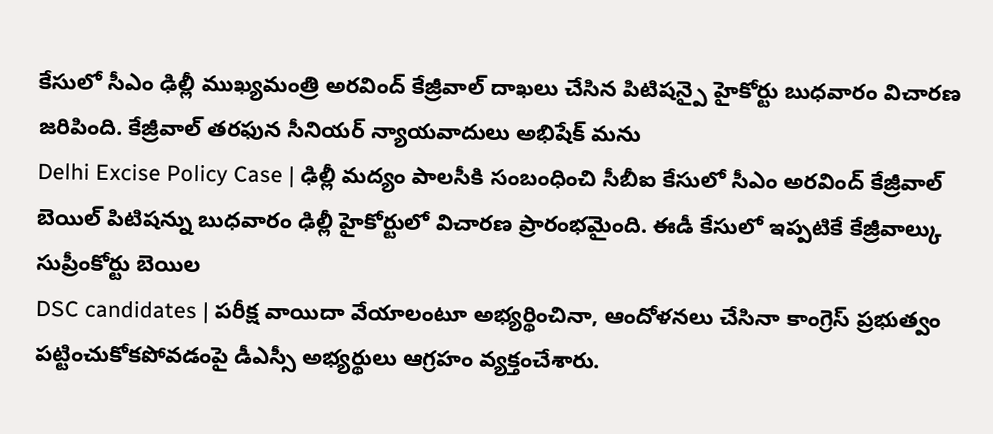కేసులో సీఎం ఢిల్లీ ముఖ్యమంత్రి అరవింద్ కేజ్రీవాల్ దాఖలు చేసిన పిటిషన్పై హైకోర్టు బుధవారం విచారణ జరిపింది. కేజ్రీవాల్ తరఫున సీనియర్ న్యాయవాదులు అభిషేక్ మను
Delhi Excise Policy Case | ఢిల్లీ మద్యం పాలసీకి సంబంధించి సీబీఐ కేసులో సీఎం అరవింద్ కేజ్రీవాల్ బెయిల్ పిటిషన్ను బుధవారం ఢిల్లీ హైకోర్టులో విచారణ ప్రారంభమైంది. ఈడీ కేసులో ఇప్పటికే కేజ్రీవాల్కు సుప్రీంకోర్టు బెయిల
DSC candidates | పరీక్ష వాయిదా వేయాలంటూ అభ్యర్థించినా, ఆందోళనలు చేసినా కాంగ్రెస్ ప్రభుత్వం పట్టించుకోకపోవడంపై డీఎస్సీ అభ్యర్థులు ఆగ్రహం వ్యక్తంచేశారు.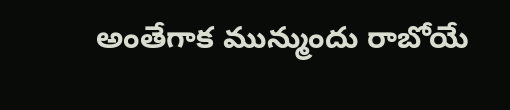అంతేగాక మున్ముందు రాబోయే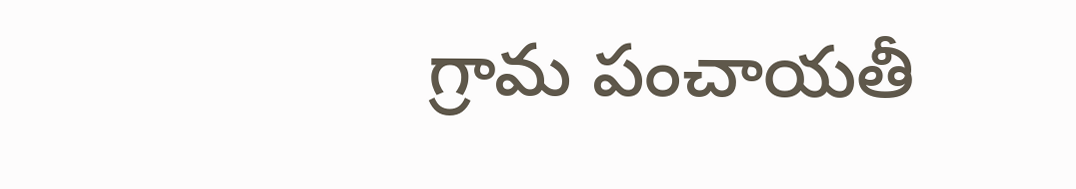గ్రామ పంచాయతీ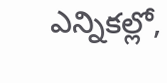ఎన్నికల్లో,